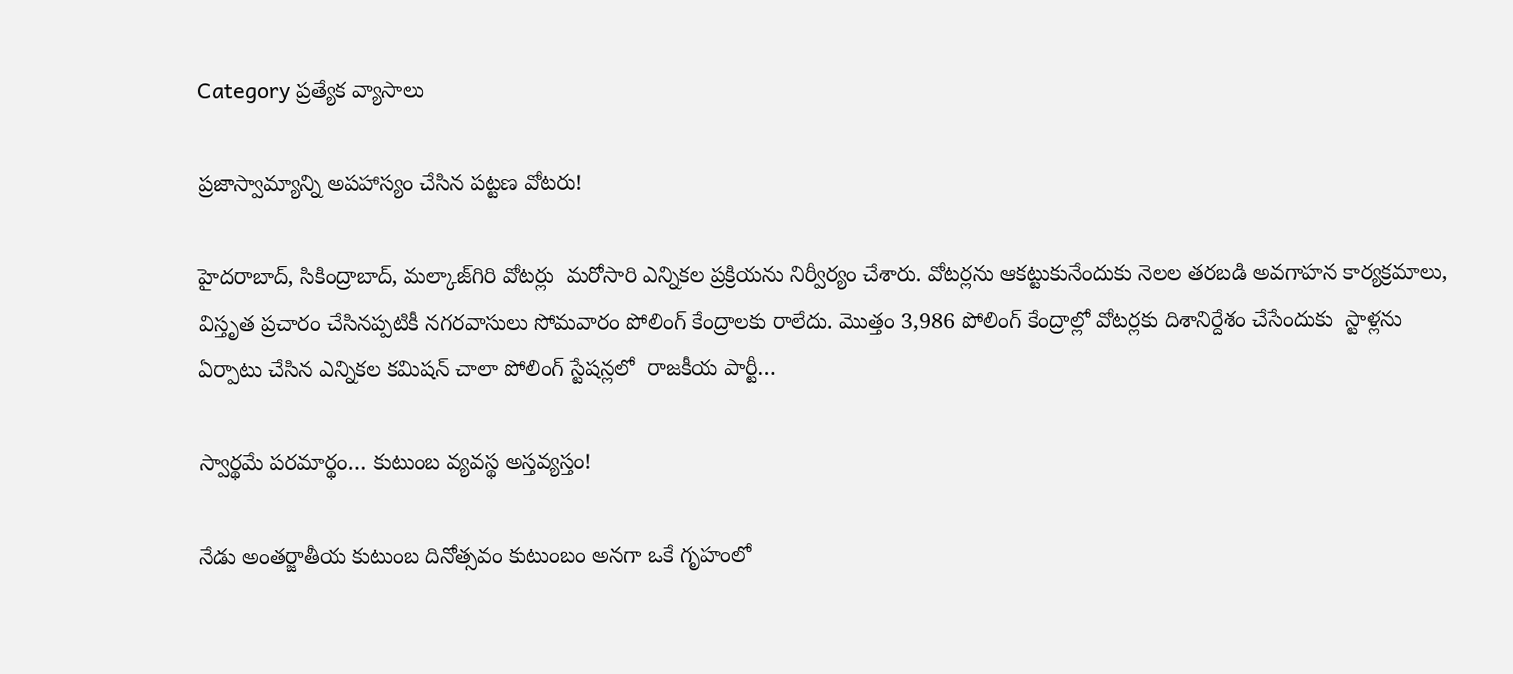Category ప్రత్యేక వ్యాసాలు

ప్రజాస్వామ్యాన్ని అపహాస్యం చేసిన పట్టణ వోటరు!

హైదరాబాద్‌, సికింద్రాబాద్‌, మల్కాజ్‌గిరి వోటర్లు  మరోసారి ఎన్నికల ప్రక్రియను నిర్వీర్యం చేశారు. వోటర్లను ఆకట్టుకునేందుకు నెలల తరబడి అవగాహన కార్యక్రమాలు, విస్తృత ప్రచారం చేసినప్పటికీ నగరవాసులు సోమవారం పోలింగ్‌ కేంద్రాలకు రాలేదు. మొత్తం 3,986 పోలింగ్‌ కేంద్రాల్లో వోటర్లకు దిశానిర్దేశం చేసేందుకు  స్టాళ్లను ఏర్పాటు చేసిన ఎన్నికల కమిషన్‌ చాలా పోలింగ్‌ స్టేషన్లలో  రాజకీయ పార్టీ…

స్వార్థమే పరమార్థం… కుటుంబ వ్యవస్థ అస్తవ్యస్తం!

నేడు అంతర్జాతీయ కుటుంబ దినోత్సవం కుటుంబం అనగా ఒకే గృహంలో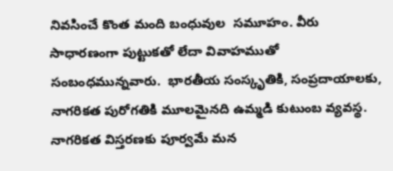నివసించే కొంత మంది బంధువుల  సమూహం. వీరు సాధారణంగా పుట్టుకతో లేదా వివాహముతో సంబంధమున్నవారు.  భారతీయ సంస్కృతికి, సంప్రదాయాలకు, నాగరికత పురోగతికి మూలమైనది ఉమ్మడి కుటుంబ వ్యవస్థ. నాగరికత విస్తరణకు పూర్వమే మన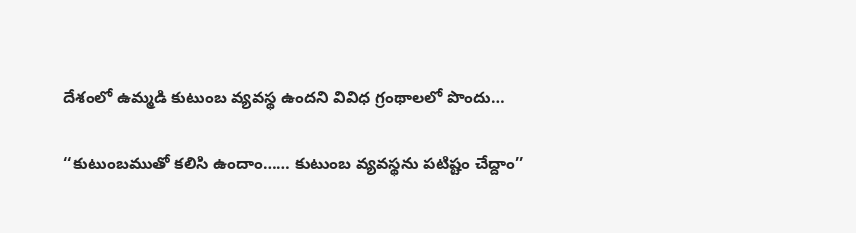దేశంలో ఉమ్మడి కుటుంబ వ్యవస్థ ఉందని వివిధ గ్రంథాలలో పొందు…

‘‘కుటుంబముతో కలిసి ఉందాం…… కుటుంబ వ్యవస్థను పటిష్టం చేద్దాం’’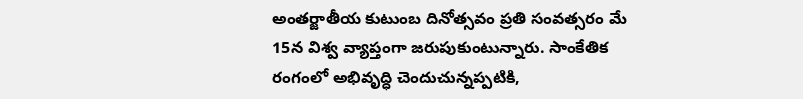అంతర్జాతీయ కుటుంబ దినోత్సవం ప్రతి సంవత్సరం మే 15న విశ్వ వ్యాప్తంగా జరుపుకుంటున్నారు. సాంకేతిక రంగంలో అభివృద్ధి చెందుచున్నప్పటికి,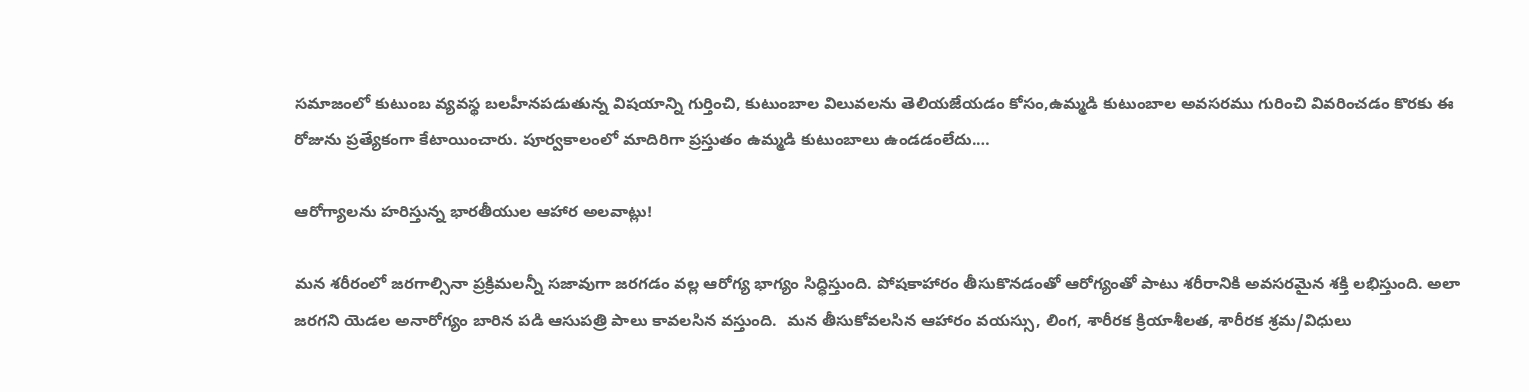సమాజంలో కుటుంబ వ్యవస్థ బలహీనపడుతున్న విషయాన్ని గుర్తించి, కుటుంబాల విలువలను తెలియజేయడం కోసం,ఉమ్మడి కుటుంబాల అవసరము గురించి వివరించడం కొరకు ఈ రోజును ప్రత్యేకంగా కేటాయించారు. పూర్వకాలంలో మాదిరిగా ప్రస్తుతం ఉమ్మడి కుటుంబాలు ఉండడంలేదు.…

ఆరోగ్యాలను హరిస్తున్న భారతీయుల ఆహార అలవాట్లు!

మన శరీరంలో జరగాల్సినా ప్రక్రిమలన్నీ సజావుగా జరగడం వల్ల ఆరోగ్య భాగ్యం సిద్ధిస్తుంది. పోషకాహారం తీసుకొనడంతో ఆరోగ్యంతో పాటు శరీరానికి అవసరమైన శక్తి లభిస్తుంది. అలా జరగని యెడల అనారోగ్యం బారిన పడి ఆసుపత్రి పాలు కావలసిన వస్తుంది.  మన తీసుకోవలసిన ఆహారం వయస్సు, లింగ, శారీరక క్రియాశీలత, శారీరక శ్రమ/విధులు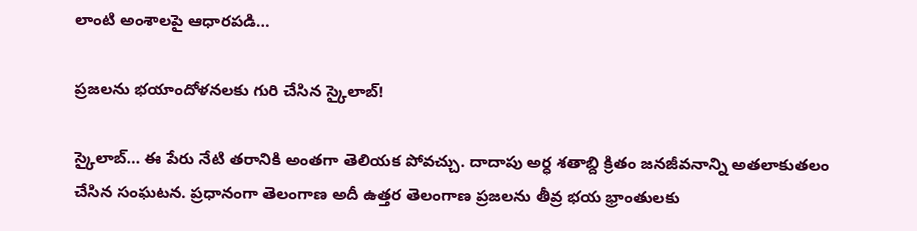లాంటి అంశాలపై ఆధారపడి…

ప్రజలను భయాందోళనలకు గురి చేసిన స్కైలాబ్‌!

స్కైలాబ్‌… ఈ పేరు నేటి తరానికి అంతగా తెలియక పోవచ్చు. దాదాపు అర్ధ శతాబ్ది క్రితం జనజీవనాన్ని అతలాకుతలం చేసిన సంఘటన. ప్రధానంగా తెలంగాణ అదీ ఉత్తర తెలంగాణ ప్రజలను తీవ్ర భయ భ్రాంతులకు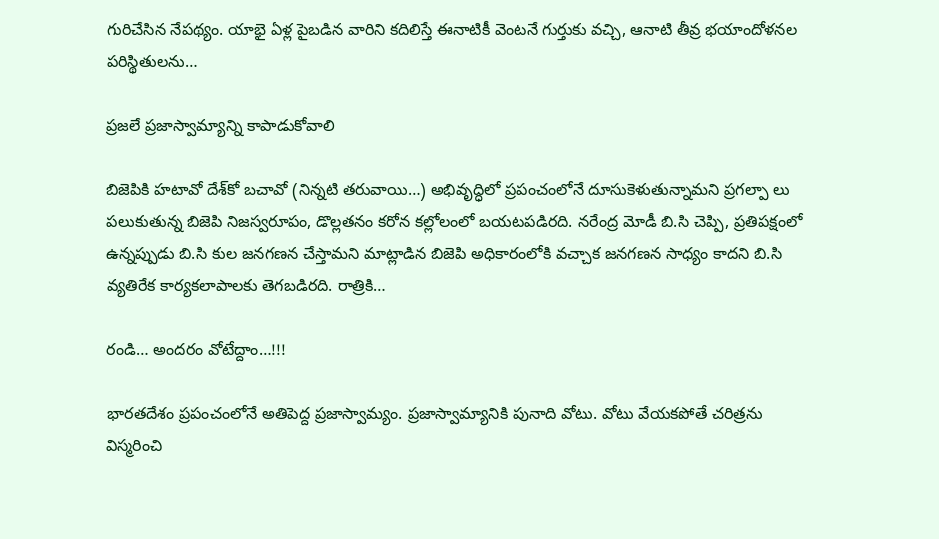గురిచేసిన నేపథ్యం. యాభై ఏళ్ల పైబడిన వారిని కదిలిస్తే ఈనాటికీ వెంటనే గుర్తుకు వచ్చి, ఆనాటి తీవ్ర భయాందోళనల పరిస్థితులను…

ప్రజలే ప్రజాస్వామ్యాన్ని కాపాడుకోవాలి

బిజెపికి హటావో దేశ్‌కో బచావో (నిన్నటి తరువాయి…) అభివృద్ధిలో ప్రపంచంలోనే దూసుకెళుతున్నామని ప్రగల్పా లు పలుకుతున్న బిజెపి నిజస్వరూపం, డొల్లతనం కరోన కల్లోలంలో బయటపడిరది. నరేంద్ర మోడీ బి.సి చెప్పి, ప్రతిపక్షంలో ఉన్నప్పుడు బి.సి కుల జనగణన చేస్తామని మాట్లాడిన బిజెపి అధికారంలోకి వచ్చాక జనగణన సాధ్యం కాదని బి.సి వ్యతిరేక కార్యకలాపాలకు తెగబడిరది. రాత్రికి…

రండి… అందరం వోటేద్దాం…!!!

భారతదేశం ప్రపంచంలోనే అతిపెద్ద ప్రజాస్వామ్యం. ప్రజాస్వామ్యానికి పునాది వోటు. వోటు వేయకపోతే చరిత్రను విస్మరించి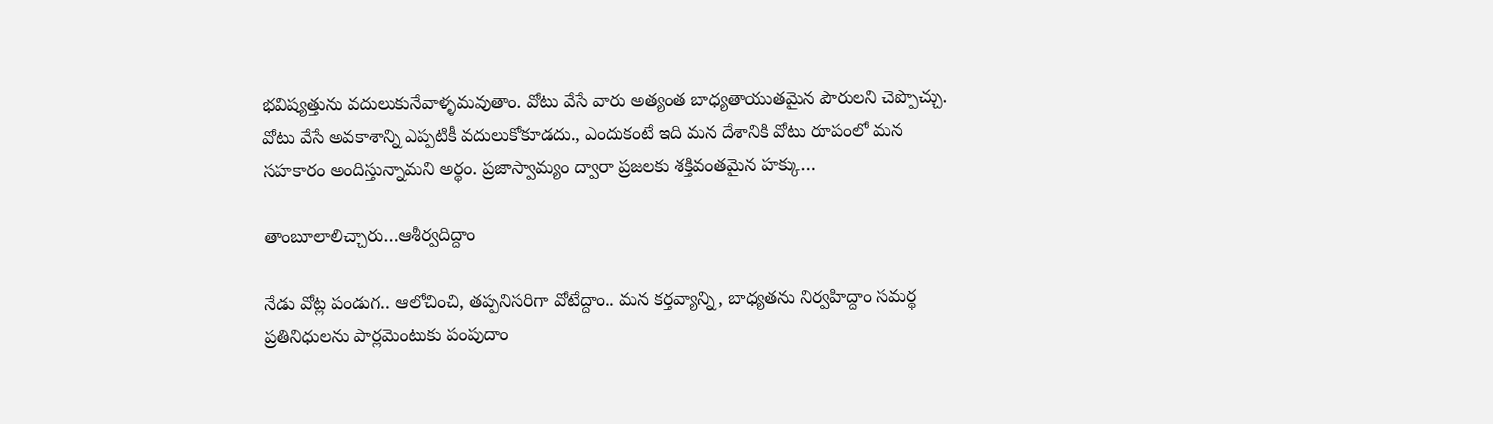భవిష్యత్తును వదులుకునేవాళ్ళమవుతాం. వోటు వేసే వారు అత్యంత బాధ్యతాయుతమైన పౌరులని చెప్పొచ్చు. వోటు వేసే అవకాశాన్ని ఎప్పటికీ వదులుకోకూడదు., ఎందుకంటే ఇది మన దేశానికి వోటు రూపంలో మన సహకారం అందిస్తున్నామని అర్థం. ప్రజాస్వామ్యం ద్వారా ప్రజలకు శక్తివంతమైన హక్కు…

తాంబూలాలిచ్చారు…ఆశీర్వదిద్దాం

నేడు వోట్ల పండుగ.. ఆలోచించి, తప్పనిసరిగా వోటేద్దాం.. మన కర్తవ్యాన్ని, బాధ్యతను నిర్వహిద్దాం సమర్థ ప్రతినిధులను పార్లమెంటుకు పంపుదాం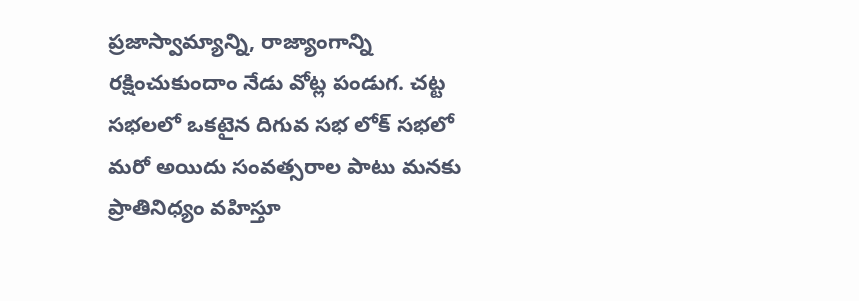ప్రజాస్వామ్యాన్ని, రాజ్యాంగాన్ని రక్షించుకుందాం నేడు వోట్ల పండుగ. చట్ట సభలలో ఒకటైన దిగువ సభ లోక్‌ సభలో మరో అయిదు సంవత్సరాల పాటు మనకు ప్రాతినిధ్యం వహిస్తూ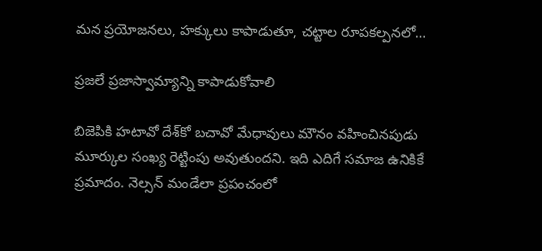మన ప్రయోజనలు, హక్కులు కాపాడుతూ, చట్టాల రూపకల్పనలో…

ప్రజలే ప్రజాస్వామ్యాన్ని కాపాడుకోవాలి

బిజెపికి హటావో దేశ్‌కో బచావో మేధావులు మౌనం వహించినపుడు మూర్కుల సంఖ్య రెట్టింపు అవుతుందని. ఇది ఎదిగే సమాజ ఉనికికే ప్రమాదం. నెల్సన్‌ మండేలా ప్రపంచంలో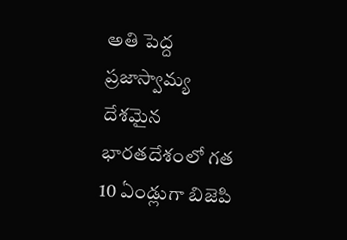అతి పెద్ద ప్రజాస్వామ్య దేశమైన భారతదేశంలో గత 10 ఏండ్లుగా బిజెపి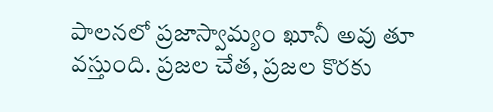పాలనలో ప్రజాస్వామ్యం ఖూనీ అవు తూ వస్తుంది. ప్రజల చేత, ప్రజల కొరకు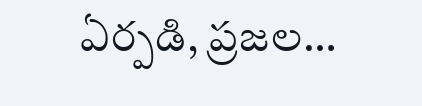ఏర్పడి, ప్రజల…